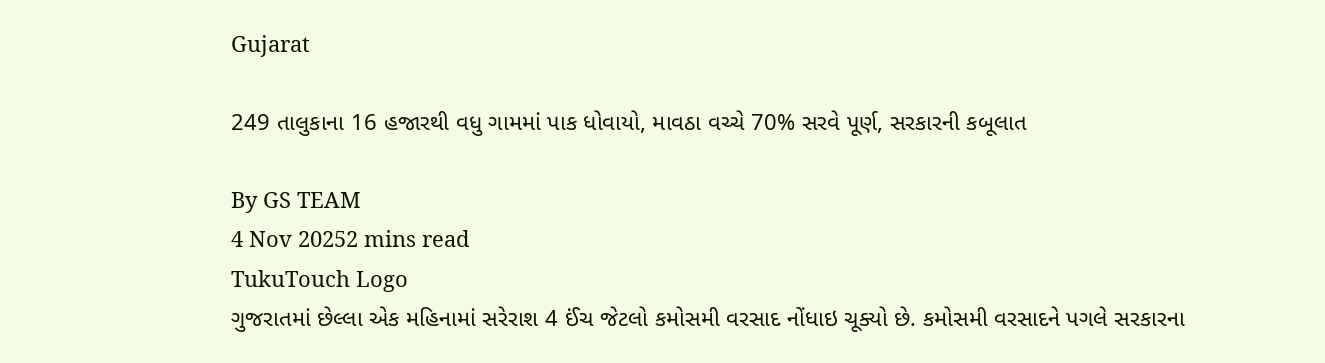Gujarat

249 તાલુકાના 16 હજારથી વધુ ગામમાં પાક ધોવાયો, માવઠા વચ્ચે 70% સરવે પૂર્ણ, સરકારની કબૂલાત

By GS TEAM
4 Nov 20252 mins read
TukuTouch Logo
ગુજરાતમાં છેલ્લા એક મહિનામાં સરેરાશ 4 ઈંચ જેટલો કમોસમી વરસાદ નોંધાઇ ચૂક્યો છે. કમોસમી વરસાદને પગલે સરકારના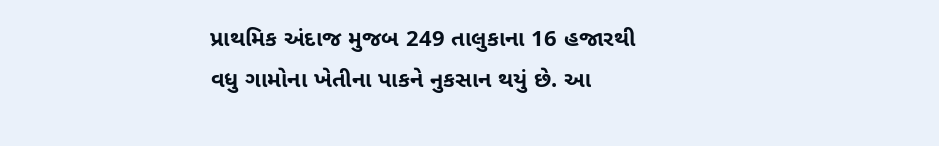પ્રાથમિક અંદાજ મુજબ 249 તાલુકાના 16 હજારથી વધુ ગામોના ખેતીના પાકને નુકસાન થયું છે. આ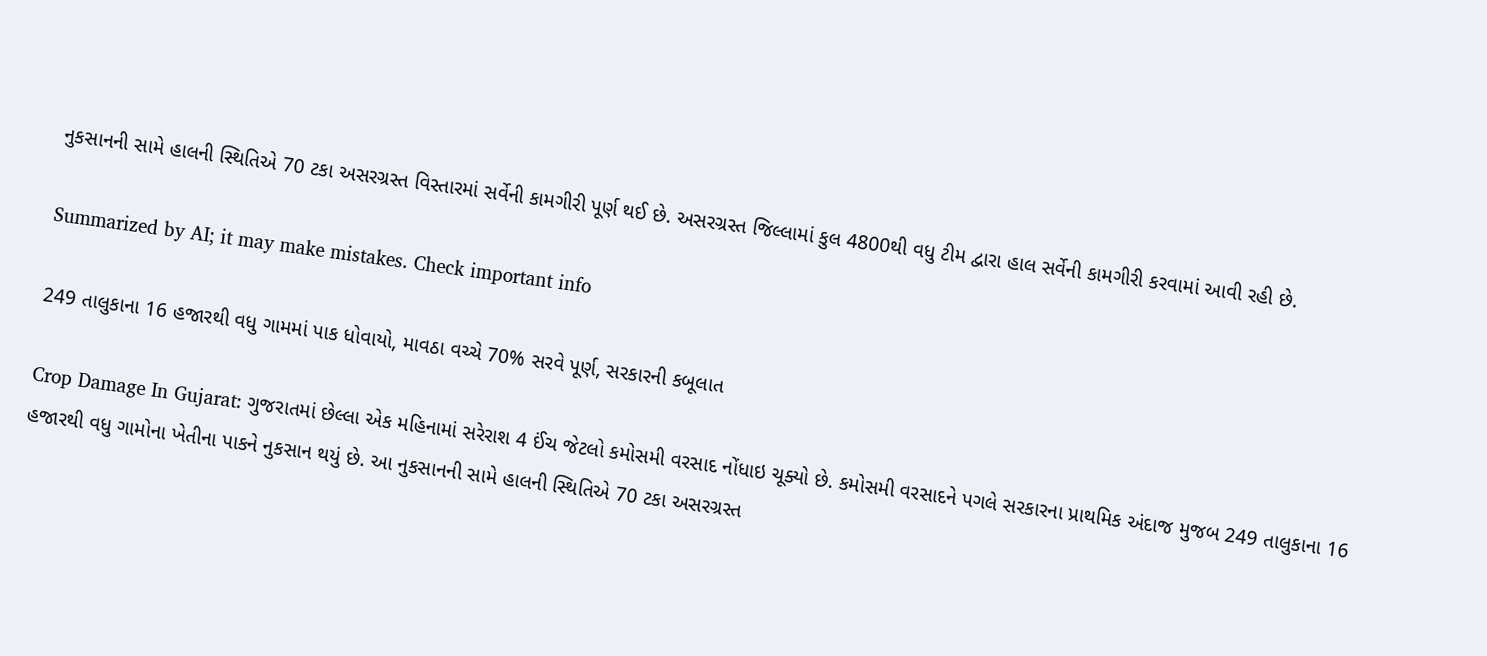નુકસાનની સામે હાલની સ્થિતિએ 70 ટકા અસરગ્રસ્ત વિસ્તારમાં સર્વેની કામગીરી પૂર્ણ થઈ છે. અસરગ્રસ્ત જિલ્લામાં કુલ 4800થી વધુ ટીમ દ્વારા હાલ સર્વેની કામગીરી કરવામાં આવી રહી છે.

Summarized by AI; it may make mistakes. Check important info

249 તાલુકાના 16 હજારથી વધુ ગામમાં પાક ધોવાયો, માવઠા વચ્ચે 70% સરવે પૂર્ણ, સરકારની કબૂલાત

Crop Damage In Gujarat: ગુજરાતમાં છેલ્લા એક મહિનામાં સરેરાશ 4 ઈંચ જેટલો કમોસમી વરસાદ નોંધાઇ ચૂક્યો છે. કમોસમી વરસાદને પગલે સરકારના પ્રાથમિક અંદાજ મુજબ 249 તાલુકાના 16 હજારથી વધુ ગામોના ખેતીના પાકને નુકસાન થયું છે. આ નુકસાનની સામે હાલની સ્થિતિએ 70 ટકા અસરગ્રસ્ત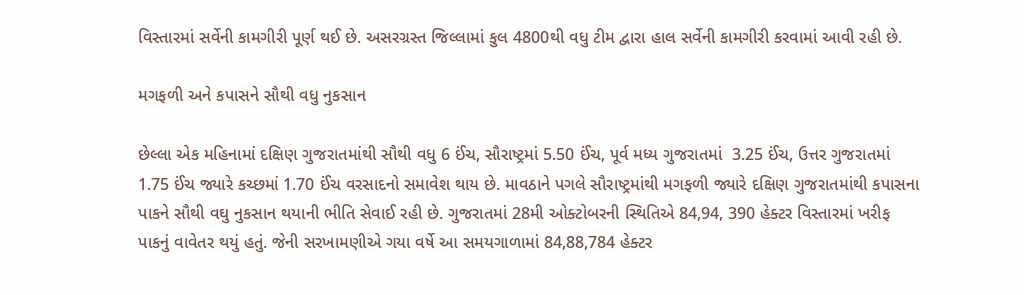વિસ્તારમાં સર્વેની કામગીરી પૂર્ણ થઈ છે. અસરગ્રસ્ત જિલ્લામાં કુલ 4800થી વધુ ટીમ દ્વારા હાલ સર્વેની કામગીરી કરવામાં આવી રહી છે.

મગફળી અને કપાસને સૌથી વધુ નુકસાન

છેલ્લા એક મહિનામાં દક્ષિણ ગુજરાતમાંથી સૌથી વધુ 6 ઈંચ, સૌરાષ્ટ્રમાં 5.50 ઈંચ, પૂર્વ મધ્ય ગુજરાતમાં  3.25 ઈંચ, ઉત્તર ગુજરાતમાં 1.75 ઈંચ જ્યારે કચ્છમાં 1.70 ઈંચ વરસાદનો સમાવેશ થાય છે. માવઠાને પગલે સૌરાષ્ટ્રમાંથી મગફળી જ્યારે દક્ષિણ ગુજરાતમાંથી કપાસના પાકને સૌથી વઘુ નુકસાન થયાની ભીતિ સેવાઈ રહી છે. ગુજરાતમાં 28મી ઓક્ટોબરની સ્થિતિએ 84,94, 390 હેક્ટર વિસ્તારમાં ખરીફ પાકનું વાવેતર થયું હતું. જેની સરખામણીએ ગયા વર્ષે આ સમયગાળામાં 84,88,784 હેક્ટર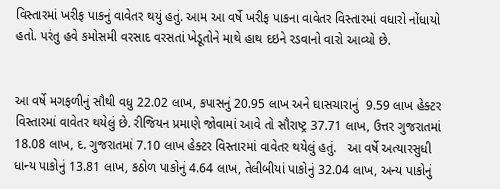વિસ્તારમાં ખરીફ પાકનું વાવેતર થયું હતું. આમ આ વર્ષે ખરીફ પાકના વાવેતર વિસ્તારમાં વધારો નોંધાયો હતો. પરંતુ હવે કમોસમી વરસાદ વરસતાં ખેડૂતોને માથે હાથ દઇને રડવાનો વારો આવ્યો છે.


આ વર્ષે મગફળીનું સૌથી વધુ 22.02 લાખ, કપાસનું 20.95 લાખ અને ઘાસચારાનું  9.59 લાખ હેક્ટર વિસ્તારમાં વાવેતર થયેલું છે. રીજિયન પ્રમાણે જોવામાં આવે તો સૌરાષ્ટ્ર 37.71 લાખ, ઉત્તર ગુજરાતમાં  18.08 લાખ, દ. ગુજરાતમાં 7.10 લાખ હેક્ટર વિસ્તારમાં વાવેતર થયેલું હતું.   આ વર્ષે અત્યારસુધી ધાન્ય પાકોનું 13.81 લાખ, કઠોળ પાકોનું 4.64 લાખ, તેલીબીયાં પાકોનું 32.04 લાખ, અન્ય પાકોનું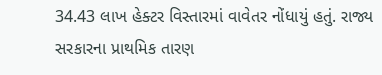34.43 લાખ હેક્ટર વિસ્તારમાં વાવેતર નોંધાયું હતું. રાજ્ય સરકારના પ્રાથમિક તારણ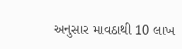અનુસાર માવઠાથી 10 લાખ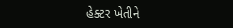હેક્ટર ખેતીને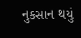નુકસાન થયું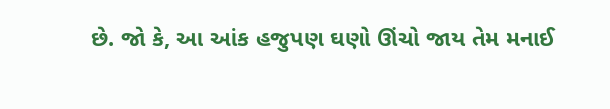છે. જો કે, આ આંક હજુપણ ઘણો ઊંચો જાય તેમ મનાઈ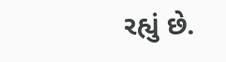રહ્યું છે.